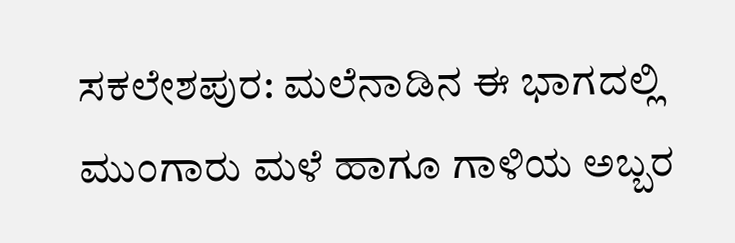ಸಕಲೇಶಪುರ: ಮಲೆನಾಡಿನ ಈ ಭಾಗದಲ್ಲಿ ಮುಂಗಾರು ಮಳೆ ಹಾಗೂ ಗಾಳಿಯ ಅಬ್ಬರ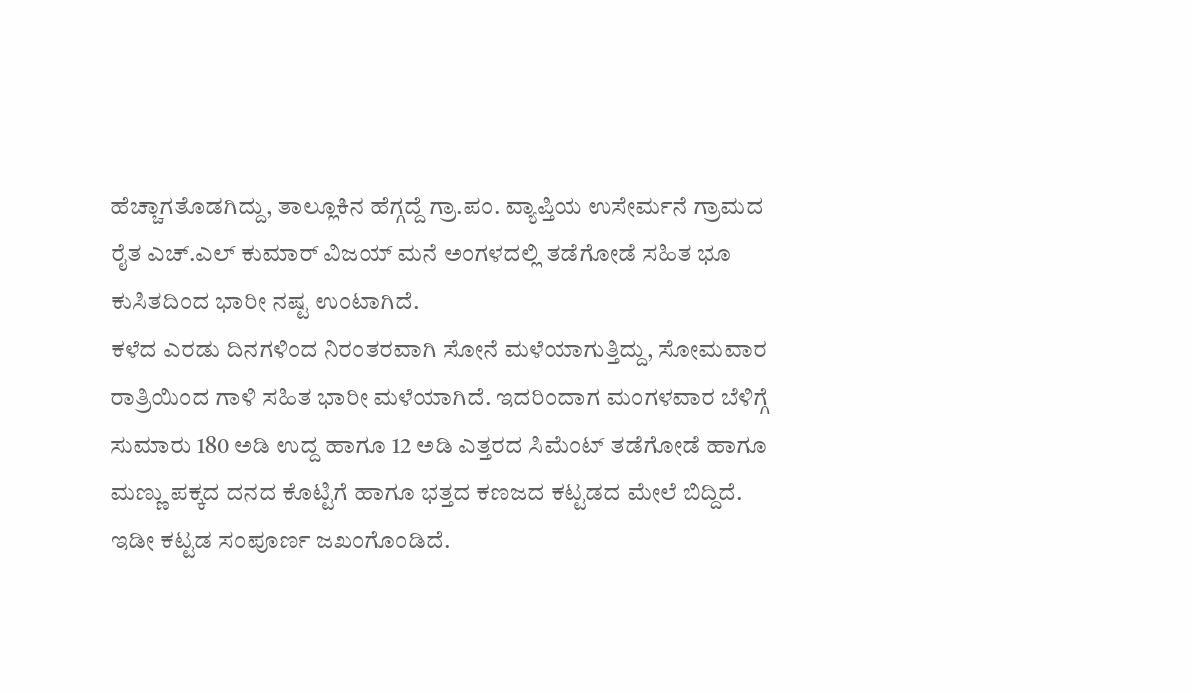ಹೆಚ್ಚಾಗತೊಡಗಿದ್ದು, ತಾಲ್ಲೂಕಿನ ಹೆಗ್ಗದ್ದೆ ಗ್ರಾ.ಪಂ. ವ್ಯಾಪ್ತಿಯ ಉಸೇರ್ಮನೆ ಗ್ರಾಮದ ರೈತ ಎಚ್.ಎಲ್ ಕುಮಾರ್ ವಿಜಯ್ ಮನೆ ಅಂಗಳದಲ್ಲಿ ತಡೆಗೋಡೆ ಸಹಿತ ಭೂ ಕುಸಿತದಿಂದ ಭಾರೀ ನಷ್ಟ ಉಂಟಾಗಿದೆ.
ಕಳೆದ ಎರಡು ದಿನಗಳಿಂದ ನಿರಂತರವಾಗಿ ಸೋನೆ ಮಳೆಯಾಗುತ್ತಿದ್ದು, ಸೋಮವಾರ ರಾತ್ರಿಯಿಂದ ಗಾಳಿ ಸಹಿತ ಭಾರೀ ಮಳೆಯಾಗಿದೆ. ಇದರಿಂದಾಗ ಮಂಗಳವಾರ ಬೆಳಿಗ್ಗೆ ಸುಮಾರು 180 ಅಡಿ ಉದ್ದ ಹಾಗೂ 12 ಅಡಿ ಎತ್ತರದ ಸಿಮೆಂಟ್ ತಡೆಗೋಡೆ ಹಾಗೂ ಮಣ್ಣು ಪಕ್ಕದ ದನದ ಕೊಟ್ಟಿಗೆ ಹಾಗೂ ಭತ್ತದ ಕಣಜದ ಕಟ್ಟಡದ ಮೇಲೆ ಬಿದ್ದಿದೆ. ಇಡೀ ಕಟ್ಟಡ ಸಂಪೂರ್ಣ ಜಖಂಗೊಂಡಿದೆ.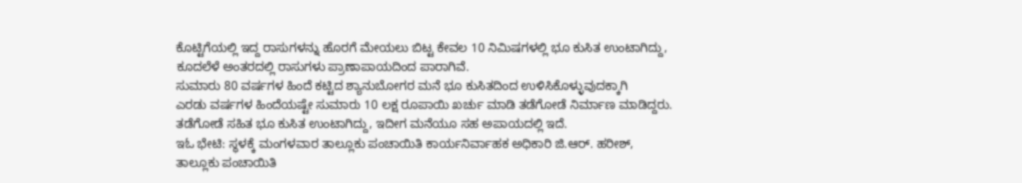ಕೊಟ್ಟಿಗೆಯಲ್ಲಿ ಇದ್ದ ರಾಸುಗಳನ್ನು ಹೊರಗೆ ಮೇಯಲು ಬಿಟ್ಟ ಕೇವಲ 10 ನಿಮಿಷಗಳಲ್ಲಿ ಭೂ ಕುಸಿತ ಉಂಟಾಗಿದ್ದು, ಕೂದಲೆಳೆ ಅಂತರದಲ್ಲಿ ರಾಸುಗಳು ಪ್ರಾಣಾಪಾಯದಿಂದ ಪಾರಾಗಿವೆ.
ಸುಮಾರು 80 ವರ್ಷಗಳ ಹಿಂದೆ ಕಟ್ಟಿದ ಶ್ಯಾನುಬೋಗರ ಮನೆ ಭೂ ಕುಸಿತದಿಂದ ಉಳಿಸಿಕೊಳ್ಳುವುದಕ್ಕಾಗಿ
ಎರಡು ವರ್ಷಗಳ ಹಿಂದೆಯಷ್ಟೇ ಸುಮಾರು 10 ಲಕ್ಷ ರೂಪಾಯಿ ಖರ್ಚು ಮಾಡಿ ತಡೆಗೋಡೆ ನಿರ್ಮಾಣ ಮಾಡಿದ್ದರು. ತಡೆಗೋಡೆ ಸಹಿತ ಭೂ ಕುಸಿತ ಉಂಟಾಗಿದ್ದು, ಇದೀಗ ಮನೆಯೂ ಸಹ ಅಪಾಯದಲ್ಲಿ ಇದೆ.
ಇಓ ಭೇಟಿ: ಸ್ಥಳಕ್ಕೆ ಮಂಗಳವಾರ ತಾಲ್ಲೂಕು ಪಂಚಾಯಿತಿ ಕಾರ್ಯನಿರ್ವಾಹಕ ಅಧಿಕಾರಿ ಜಿ.ಆರ್. ಹರೀಶ್, ತಾಲ್ಲೂಕು ಪಂಚಾಯಿತಿ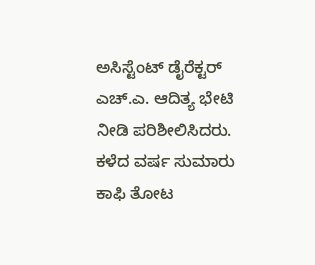ಅಸಿಸ್ಟೆಂಟ್ ಡೈರೆಕ್ಟರ್ ಎಚ್.ಎ. ಆದಿತ್ಯ ಭೇಟಿ ನೀಡಿ ಪರಿಶೀಲಿಸಿದರು.
ಕಳೆದ ವರ್ಷ ಸುಮಾರು ಕಾಫಿ ತೋಟ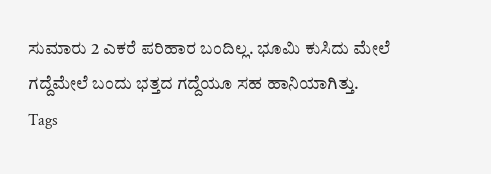ಸುಮಾರು 2 ಎಕರೆ ಪರಿಹಾರ ಬಂದಿಲ್ಲ. ಭೂಮಿ ಕುಸಿದು ಮೇಲೆ ಗದ್ದೆಮೇಲೆ ಬಂದು ಭತ್ತದ ಗದ್ದೆಯೂ ಸಹ ಹಾನಿಯಾಗಿತ್ತು.
Tags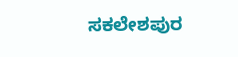ಸಕಲೇಶಪುರ